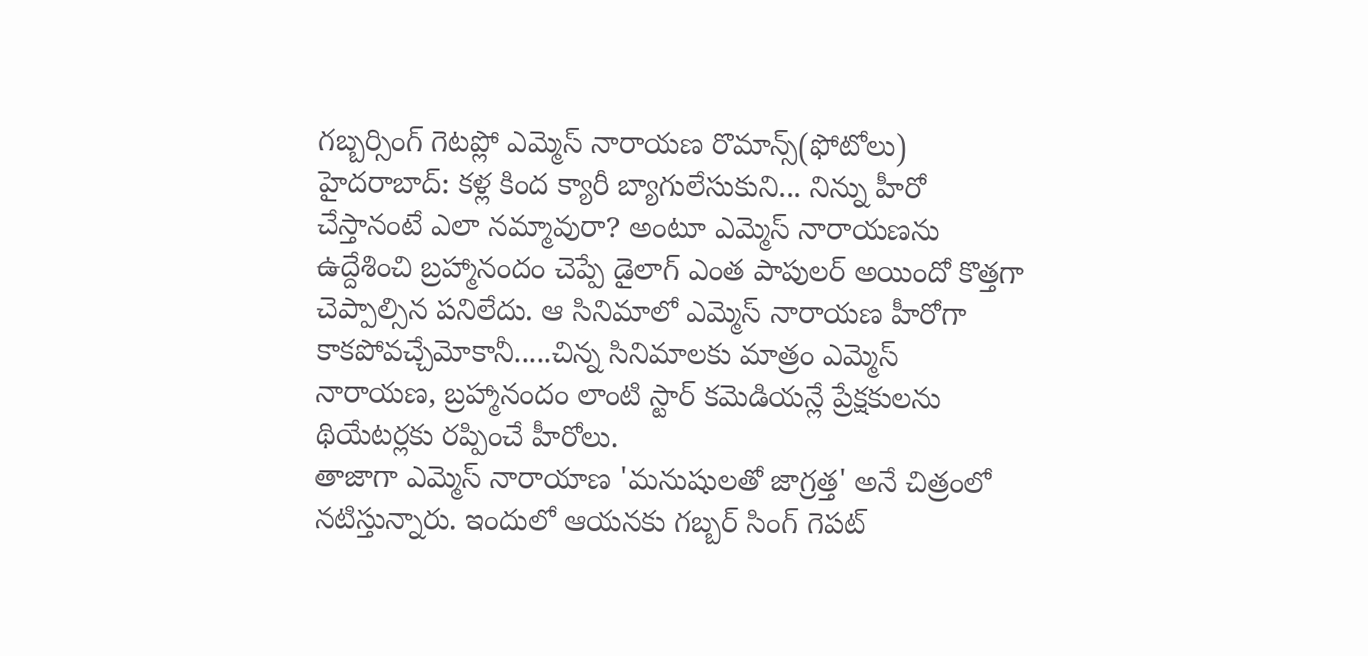గబ్బర్సింగ్ గెటప్లో ఎమ్మెస్ నారాయణ రొమాన్స్(ఫోటోలు)
హైదరాబాద్: కళ్ల కింద క్యారీ బ్యాగులేసుకుని... నిన్ను హీరో చేస్తానంటే ఎలా నమ్మావురా? అంటూ ఎమ్మెస్ నారాయణను ఉద్దేశించి బ్రహ్మానందం చెప్పే డైలాగ్ ఎంత పాపులర్ అయిందో కొత్తగా చెప్పాల్సిన పనిలేదు. ఆ సినిమాలో ఎమ్మెస్ నారాయణ హీరోగా కాకపోవచ్చేమోకానీ.....చిన్న సినిమాలకు మాత్రం ఎమ్మెస్ నారాయణ, బ్రహ్మానందం లాంటి స్టార్ కమెడియన్లే ప్రేక్షకులను థియేటర్లకు రప్పించే హీరోలు.
తాజాగా ఎమ్మెస్ నారాయాణ 'మనుషులతో జాగ్రత్త' అనే చిత్రంలో నటిస్తున్నారు. ఇందులో ఆయనకు గబ్బర్ సింగ్ గెపట్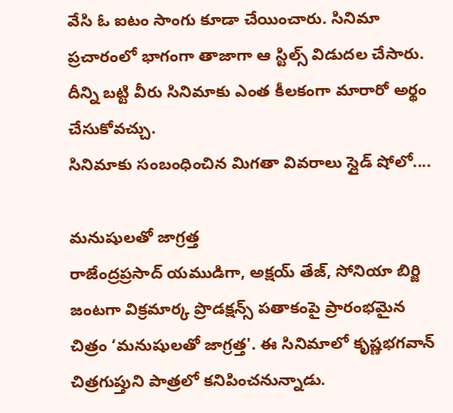వేసి ఓ ఐటం సాంగు కూడా చేయించారు. సినిమా ప్రచారంలో భాగంగా తాజాగా ఆ స్టిల్స్ విడుదల చేసారు. దీన్ని బట్టి వీరు సినిమాకు ఎంత కీలకంగా మారారో అర్థం చేసుకోవచ్చు.
సినిమాకు సంబంధించిన మిగతా వివరాలు స్లైడ్ షోలో....

మనుషులతో జాగ్రత్త
రాజేంద్రప్రసాద్ యముడిగా, అక్షయ్ తేజ్, సోనియా బిర్జి జంటగా విక్రమార్క ప్రొడక్షన్స్ పతాకంపై ప్రారంభమైన చిత్రం ‘మనుషులతో జాగ్రత్త'. ఈ సినిమాలో కృష్ణభగవాన్ చిత్రగుప్తుని పాత్రలో కనిపించనున్నాడు.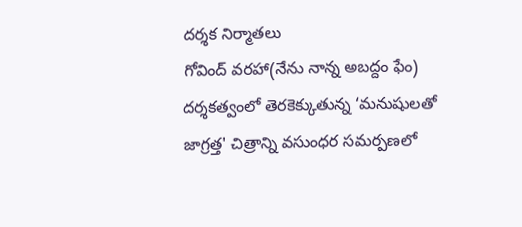దర్శక నిర్మాతలు
గోవింద్ వరహా(నేను నాన్న అబద్దం ఫేం) దర్శకత్వంలో తెరకెక్కుతున్న ‘మనుషులతో జాగ్రత్త' చిత్రాన్ని వసుంధర సమర్పణలో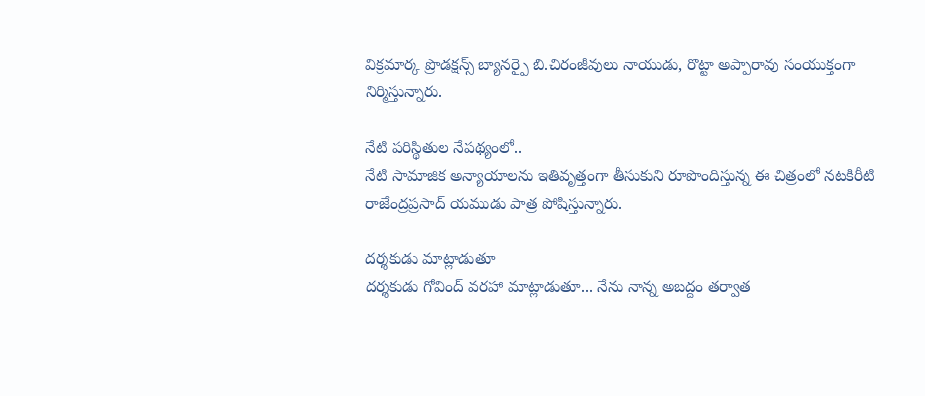విక్రమార్క ప్రొడక్షన్స్ బ్యానర్పై బి.చిరంజీవులు నాయుడు, రొట్టా అప్పారావు సంయుక్తంగా నిర్మిస్తున్నారు.

నేటి పరిస్థితుల నేపథ్యంలో..
నేటి సామాజిక అన్యాయాలను ఇతివృత్తంగా తీసుకుని రూపొందిస్తున్న ఈ చిత్రంలో నటకిరీటి రాజేంద్రప్రసాద్ యముడు పాత్ర పోషిస్తున్నారు.

దర్శకుడు మాట్లాడుతూ
దర్శకుడు గోవింద్ వరహా మాట్లాడుతూ... నేను నాన్న అబద్దం తర్వాత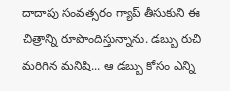దాదాపు సంవత్సరం గ్యాప్ తీసుకుని ఈ చిత్రాన్ని రూపొందిస్తున్నాను. డబ్బు రుచి మరిగిన మనిషి... ఆ డబ్బు కోసం ఎన్ని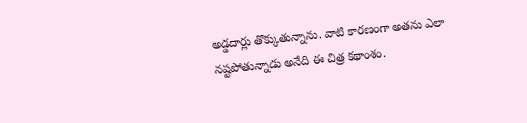అడ్డదార్లు తొక్కుతున్నాను. వాటి కారణంగా అతను ఎలా నష్టపోతున్నాడు అనేది ఈ చిత్ర కథాంశం.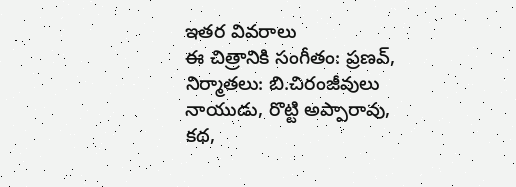ఇతర వివరాలు
ఈ చిత్రానికి సంగీతం: ప్రణవ్, నిర్మాతలు: బి.చిరంజీవులు నాయుడు, రొట్టి అప్పారావు, కథ,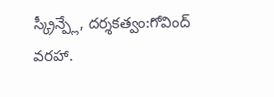స్క్రీన్ప్లే, దర్శకత్వం:గోవింద్ వరహా.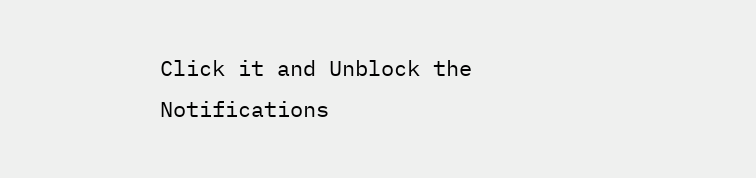Click it and Unblock the Notifications